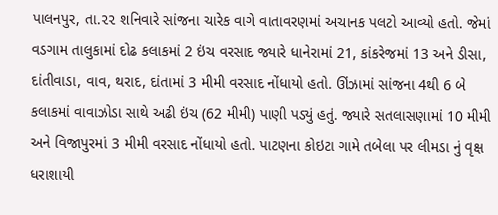પાલનપુર, તા.૨૨ શનિવારે સાંજના ચારેક વાગે વાતાવરણમાં અચાનક પલટો આવ્યો હતો. જેમાં વડગામ તાલુકામાં દોઢ કલાકમાં 2 ઇંચ વરસાદ જ્યારે ધાનેરામાં 21, કાંકરેજમાં 13 અને ડીસા, દાંતીવાડા, વાવ, થરાદ, દાંતામાં 3 મીમી વરસાદ નોંધાયો હતો. ઊંઝામાં સાંજના 4થી 6 બે કલાકમાં વાવાઝોડા સાથે અઢી ઇંચ (62 મીમી) પાણી પડ્યું હતું. જ્યારે સતલાસણામાં 10 મીમી અને વિજાપુરમાં 3 મીમી વરસાદ નોંધાયો હતો. પાટણના કોઇટા ગામે તબેલા પર લીમડા નું વૃક્ષ ધરાશાયી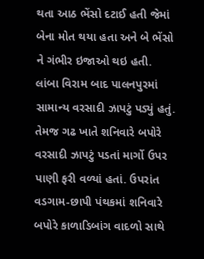થતા આઠ ભેંસો દટાઈ હતી જેમાં બેના મોત થયા હતા અને બે ભેંસો ને ગંભીર ઇજાઓ થઇ હતી.
લાંબા વિરામ બાદ પાલનપુરમાં સામાન્ય વરસાદી ઝાપટું પડ્યું હતું. તેમજ ગઢ ખાતે શનિવારે બપોરે વરસાદી ઝાપટું પડતાં માર્ગો ઉપર પાણી ફરી વળ્યાં હતાં. ઉપરાંત વડગામ-છાપી પંથકમાં શનિવારે બપોરે કાળાડિબાંગ વાદળો સાથે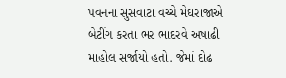પવનના સુસવાટા વચ્ચે મેઘરાજાએ બેટીંગ કરતા ભર ભાદરવે અષાઢી માહોલ સર્જાયો હતો. જેમાં દોઢ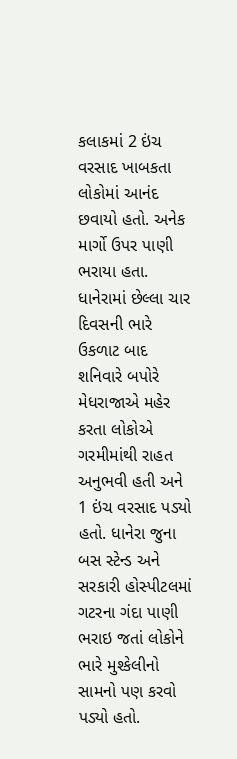કલાકમાં 2 ઇંચ વરસાદ ખાબકતા લોકોમાં આનંદ છવાયો હતો. અનેક માર્ગો ઉપર પાણી ભરાયા હતા. ધાનેરામાં છેલ્લા ચાર દિવસની ભારે ઉકળાટ બાદ શનિવારે બપોરે મેધરાજાએ મહેર કરતા લોકોએ ગરમીમાંથી રાહત અનુભવી હતી અને 1 ઇંચ વરસાદ પડ્યો હતો. ધાનેરા જુના બસ સ્ટેન્ડ અને સરકારી હોસ્પીટલમાં ગટરના ગંદા પાણી ભરાઇ જતાં લોકોને ભારે મુશ્કેલીનો સામનો પણ કરવો પડ્યો હતો.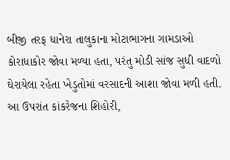બીજી તરફ ધાનેરા તાલુકાના મોટાભાગના ગામડાઓ કોરાધાકોર જોવા મળ્યા હતા, પરંતુ મોડી સાંજ સુધી વાદળો ઘેરાયેલા રહેતા ખેડુતોમાં વરસાદની આશા જોવા મળી હતી. આ ઉપરાંત કાંકરેજના શિહોરી,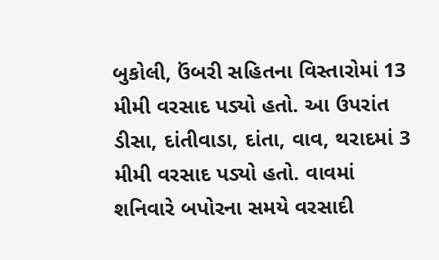બુકોલી, ઉંબરી સહિતના વિસ્તારોમાં 13 મીમી વરસાદ પડ્યો હતો. આ ઉપરાંત ડીસા, દાંતીવાડા, દાંતા, વાવ, થરાદમાં 3 મીમી વરસાદ પડ્યો હતો. વાવમાં શનિવારે બપોરના સમયે વરસાદી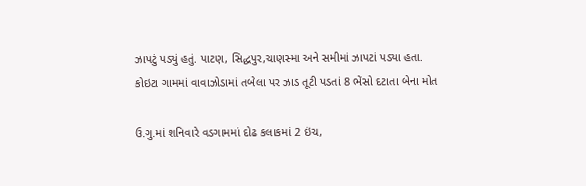ઝાપટું પડ્યું હતું. પાટણ, સિદ્ધપુર,ચાણસ્મા અને સમીમાં ઝાપટાં પડ્યા હતા.
કોઇટા ગામમાં વાવાઝોડામાં તબેલા પર ઝાડ તૂટી પડતાં 8 ભેંસો દટાતા બેના મોત

ઉ.ગુ.માં શનિવારે વડગામમાં દોઢ કલાકમાં 2 ઇંચ,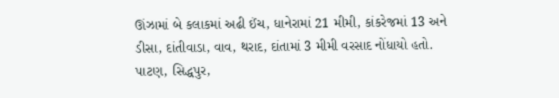ઊંઝામાં બે કલાકમાં અઢી ઈંચ, ધાનેરામાં 21 મીમી, કાંકરેજમાં 13 અને ડીસા, દાંતીવાડા, વાવ, થરાદ, દાંતામાં 3 મીમી વરસાદ નોંધાયો હતો. પાટણ, સિદ્ધપુર,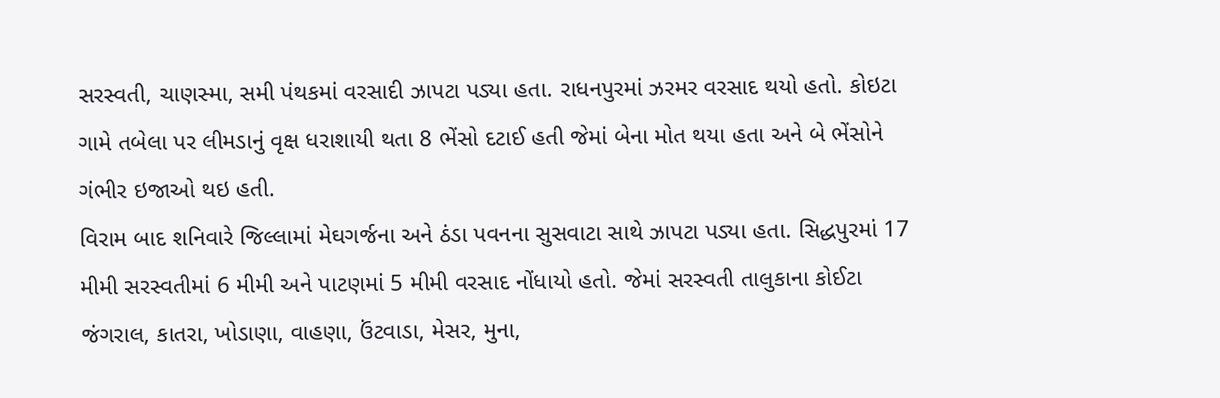સરસ્વતી, ચાણસ્મા, સમી પંથકમાં વરસાદી ઝાપટા પડ્યા હતા. રાધનપુરમાં ઝરમર વરસાદ થયો હતો. કોઇટા ગામે તબેલા પર લીમડાનું વૃક્ષ ધરાશાયી થતા 8 ભેંસો દટાઈ હતી જેમાં બેના મોત થયા હતા અને બે ભેંસોને ગંભીર ઇજાઓ થઇ હતી.
વિરામ બાદ શનિવારે જિલ્લામાં મેઘગર્જના અને ઠંડા પવનના સુસવાટા સાથે ઝાપટા પડ્યા હતા. સિદ્ધપુરમાં 17 મીમી સરસ્વતીમાં 6 મીમી અને પાટણમાં 5 મીમી વરસાદ નોંધાયો હતો. જેમાં સરસ્વતી તાલુકાના કોઈટા જંગરાલ, કાતરા, ખોડાણા, વાહણા, ઉંટવાડા, મેસર, મુના,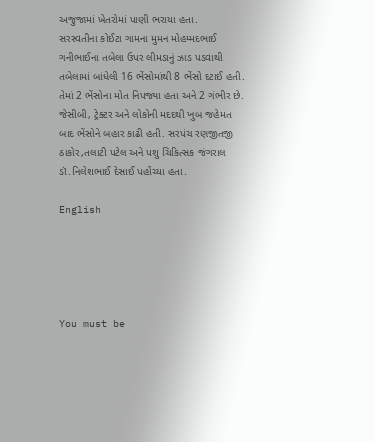અજુજામાં ખેતરોમાં પાણી ભરાયા હતા.
સરસ્વતીના કોઈટા ગામના મુમન મોહમ્મદભાઈ ગનીભાઈના તબેલા ઉપર લીમડાનું ઝાડ પડવાથી તબેલામાં બાંધેલી 16 ભેંસોમાંથી 8 ભેંસો દટાઈ હતી. તેમાં 2 ભેંસોના મોત નિપજ્યા હતા અને 2 ગંભીર છે. જેસીબી, ટ્રેક્ટર અને લોકોની મદદથી ખુબ જહેમત બાદ ભેંસોને બહાર કાઢી હતી. સરપંચ રણજીતજી ઠાકોર,તલાટી પટેલ અને પશુ ચિકિત્સક જંગરાલ ડૉ.નિલેશભાઈ દેસાઈ પહોંચ્યા હતા.

English





You must be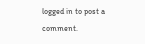logged in to post a comment.